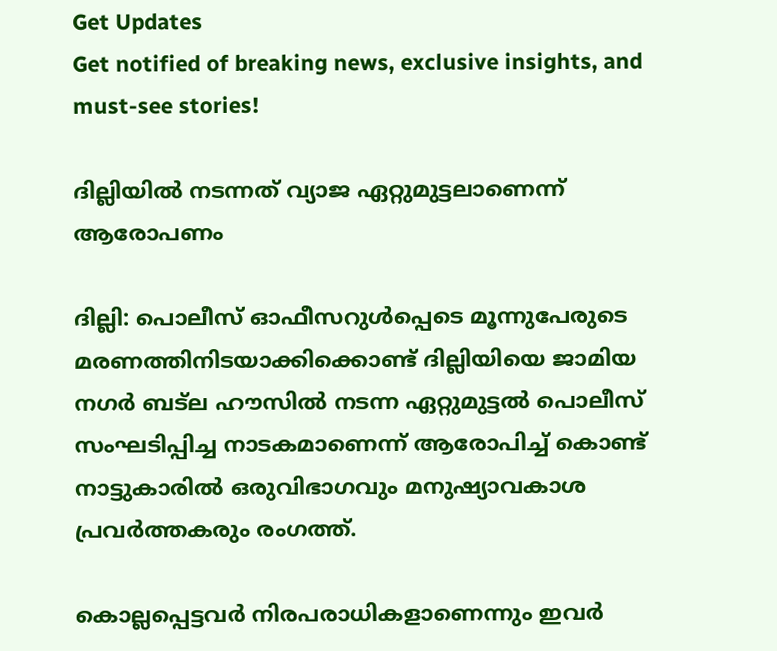Get Updates
Get notified of breaking news, exclusive insights, and must-see stories!

ദില്ലിയില്‍ നടന്നത്‌ വ്യാജ ഏറ്റുമുട്ടലാണെന്ന്‌ ആരോപണം

ദില്ലി: പൊലീസ്‌ ഓഫീസറുള്‍പ്പെടെ മൂന്നുപേരുടെ മരണത്തിനിടയാക്കിക്കൊണ്ട്‌ ദില്ലിയിയെ ജാമിയ നഗര്‍ ബട്‌ല ഹൗസില്‍ നടന്ന ഏറ്റുമുട്ടല്‍ പൊലീസ്‌ സംഘടിപ്പിച്ച നാടകമാണെന്ന്‌ ആരോപിച്ച്‌ കൊണ്ട്‌ നാട്ടുകാരില്‍ ഒരുവിഭാഗവും മനുഷ്യാവകാശ പ്രവര്‍ത്തകരും രംഗത്ത്‌.

കൊല്ലപ്പെട്ടവര്‍ നിരപരാധികളാണെന്നും ഇവര്‍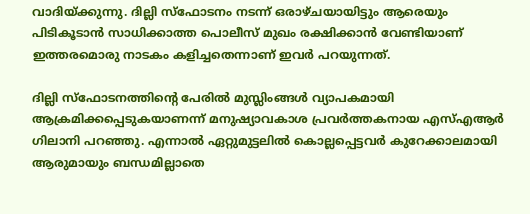വാദിയ്‌ക്കുന്നു. ദില്ലി സ്‌ഫോടനം നടന്ന്‌ ഒരാഴ്‌ചയായിട്ടും ആരെയും പിടികൂടാന്‍ സാധിക്കാത്ത പൊലീസ്‌ മുഖം രക്ഷിക്കാന്‍ വേണ്ടിയാണ്‌ ഇത്തരമൊരു നാടകം കളിച്ചതെന്നാണ്‌ ഇവര്‍ പറയുന്നത്‌.

ദില്ലി സ്‌ഫോടനത്തിന്റെ പേരില്‍ മുസ്ലിംങ്ങള്‍ വ്യാപകമായി ആക്രമിക്കപ്പെടുകയാണന്ന്‌ മനുഷ്യാവകാശ പ്രവര്‍ത്തകനായ എസ്‌എആര്‍ ഗിലാനി പറഞ്ഞു. എന്നാല്‍ ഏറ്റുമുട്ടലില്‍ കൊല്ലപ്പെട്ടവര്‍ കുറേക്കാലമായി ആരുമായും ബന്ധമില്ലാതെ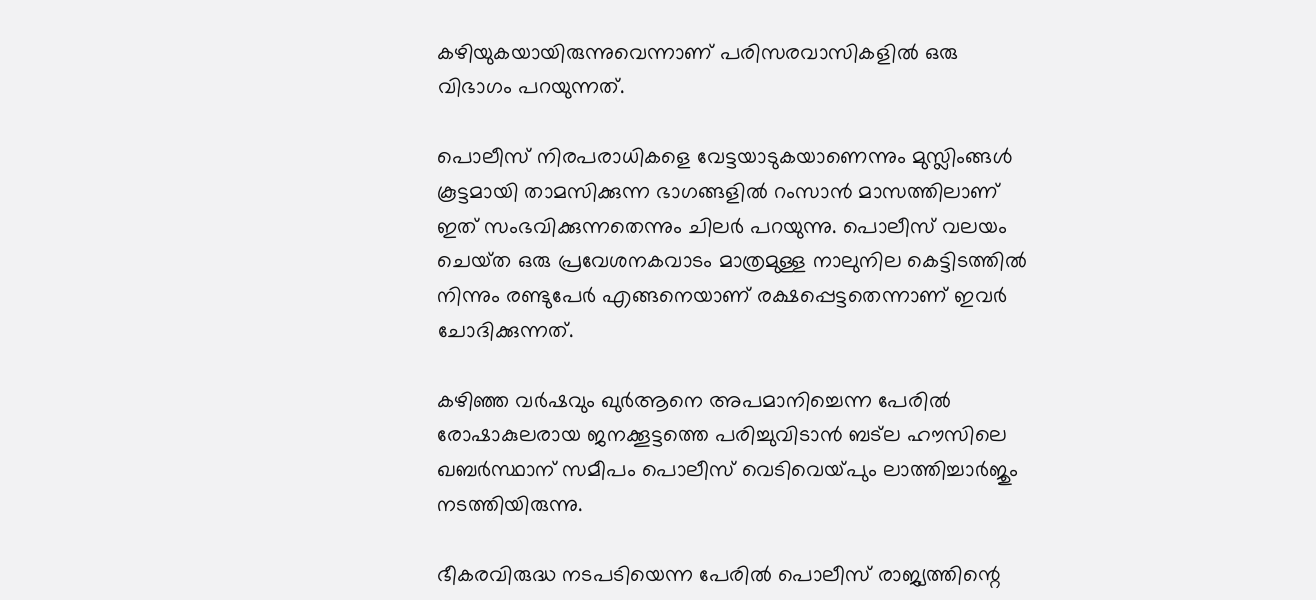കഴിയുകയായിരുന്നുവെന്നാണ്‌ പരിസരവാസികളില്‍ ഒരു വിഭാഗം പറയുന്നത്‌.

പൊലീസ്‌ നിരപരാധികളെ വേട്ടയാടുകയാണെന്നും മുസ്ലിംങ്ങള്‍ കൂട്ടമായി താമസിക്കുന്ന ഭാഗങ്ങളില്‍ റംസാന്‍ മാസത്തിലാണ്‌ ഇത്‌ സംഭവിക്കുന്നതെന്നും ചിലര്‍ പറയുന്നു. പൊലീസ്‌ വലയം ചെയ്‌ത ഒരു പ്രവേശനകവാടം മാത്രമുള്ള നാലുനില കെട്ടിടത്തില്‍ നിന്നും രണ്ടുപേര്‍ എങ്ങനെയാണ്‌ രക്ഷപ്പെട്ടതെന്നാണ്‌ ഇവര്‍ ചോദിക്കുന്നത്‌.

കഴിഞ്ഞ വര്‍ഷവും ഖുര്‍ആനെ അപമാനിച്ചെന്ന പേരില്‍ രോഷാകുലരായ ജനക്കൂട്ടത്തെ പരിച്ചുവിടാന്‍ ബട്‌ല ഹൗസിലെ ഖബര്‍സ്ഥാന്‌ സമീപം പൊലീസ്‌ വെടിവെയ്‌പും ലാത്തിച്ചാര്‍ജും നടത്തിയിരുന്നു.

ഭീകരവിരുദ്ധ നടപടിയെന്ന പേരില്‍ പൊലീസ്‌ രാജ്യത്തിന്റെ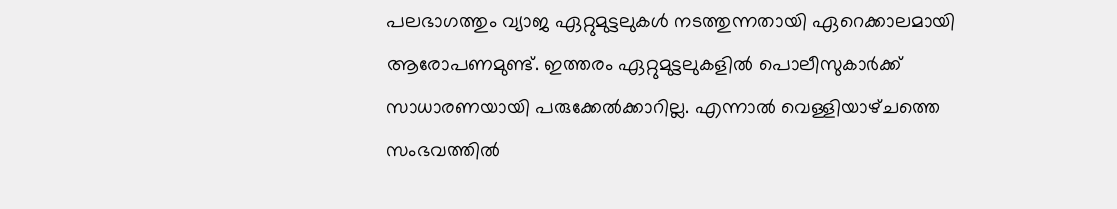പലഭാഗത്തും വ്യാജ ഏറ്റുമുട്ടലുകള്‍ നടത്തുന്നതായി ഏറെക്കാലമായി ആരോപണമുണ്ട്‌. ഇത്തരം ഏറ്റുമുട്ടലുകളില്‍ പൊലീസുകാര്‍ക്ക്‌ സാധാരണയായി പരുക്കേല്‍ക്കാറില്ല. എന്നാല്‍ വെള്ളിയാഴ്‌ചത്തെ സംഭവത്തില്‍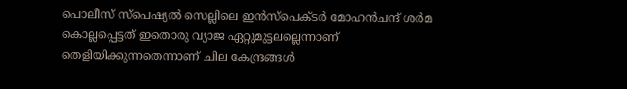പൊലീസ്‌ സ്‌പെഷ്യല്‍ സെല്ലിലെ ഇന്‍സ്‌പെക്ടര്‍ മോഹന്‍ചന്ദ്‌ ശര്‍മ കൊല്ലപ്പെട്ടത്‌ ഇതൊരു വ്യാജ ഏറ്റുമുട്ടലല്ലെന്നാണ്‌ തെളിയിക്കുന്നതെന്നാണ്‌ ചില കേന്ദ്രങ്ങള്‍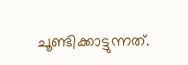ചൂണ്ടിക്കാട്ടുന്നത്‌.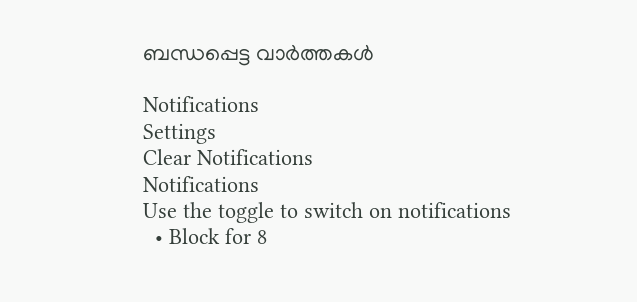ബന്ധപ്പെട്ട വാര്‍ത്തകള്‍

Notifications
Settings
Clear Notifications
Notifications
Use the toggle to switch on notifications
  • Block for 8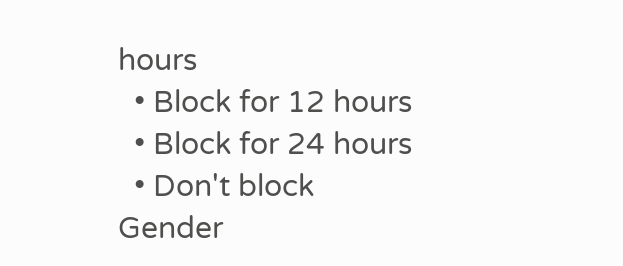hours
  • Block for 12 hours
  • Block for 24 hours
  • Don't block
Gender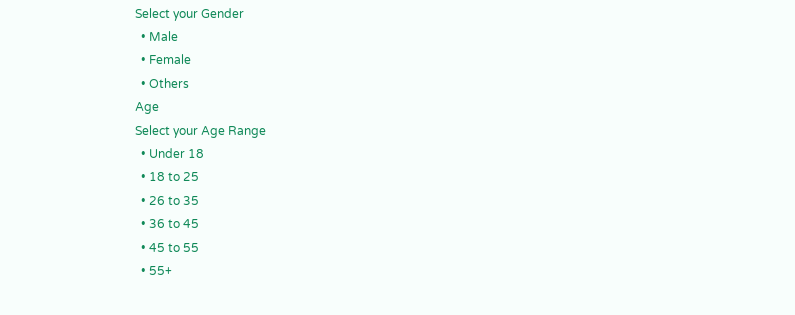Select your Gender
  • Male
  • Female
  • Others
Age
Select your Age Range
  • Under 18
  • 18 to 25
  • 26 to 35
  • 36 to 45
  • 45 to 55
  • 55+